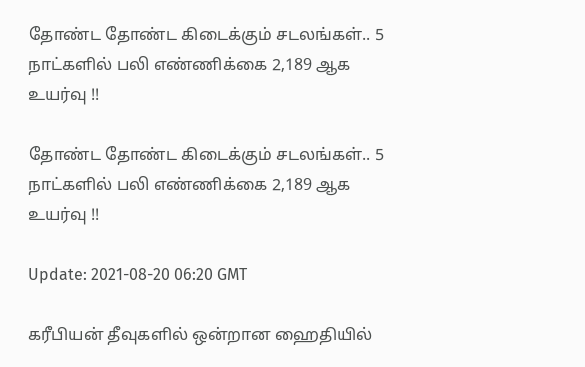தோண்ட தோண்ட கிடைக்கும் சடலங்கள்.. 5 நாட்களில் பலி எண்ணிக்கை 2,189 ஆக உயர்வு !!

தோண்ட தோண்ட கிடைக்கும் சடலங்கள்.. 5 நாட்களில் பலி எண்ணிக்கை 2,189 ஆக உயர்வு !!

Update: 2021-08-20 06:20 GMT

கரீபியன் தீவுகளில் ஒன்றான ஹைதியில்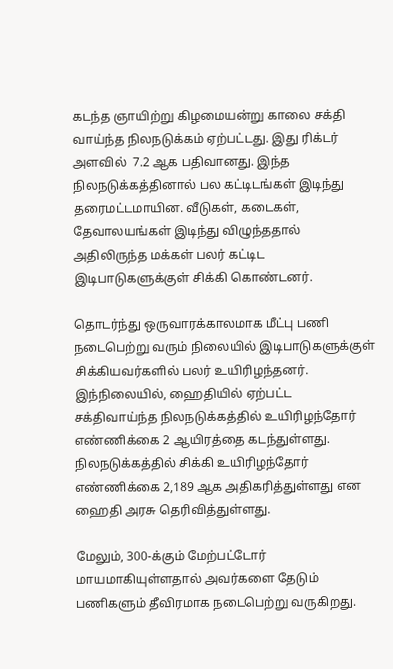கடந்த ஞாயிற்று கிழமையன்று காலை சக்தி வாய்ந்த நிலநடுக்கம் ஏற்பட்டது. இது ரிக்டர் அளவில்  7.2 ஆக பதிவானது. இந்த நிலநடுக்கத்தினால் பல கட்டிடங்கள் இடிந்து தரைமட்டமாயின. வீடுகள், கடைகள், தேவாலயங்கள் இடிந்து விழுந்ததால் அதிலிருந்த மக்கள் பலர் கட்டிட இடிபாடுகளுக்குள் சிக்கி கொண்டனர்.

தொடர்ந்து ஒருவாரக்காலமாக மீட்பு பணி நடைபெற்று வரும் நிலையில் இடிபாடுகளுக்குள் சிக்கியவர்களில் பலர் உயிரிழந்தனர். இந்நிலையில், ஹைதியில் ஏற்பட்ட சக்திவாய்ந்த நிலநடுக்கத்தில் உயிரிழந்தோர் எண்ணிக்கை 2 ஆயிரத்தை கடந்துள்ளது. நிலநடுக்கத்தில் சிக்கி உயிரிழந்தோர் எண்ணிக்கை 2,189 ஆக அதிகரித்துள்ளது என ஹைதி அரசு தெரிவித்துள்ளது.

மேலும், 300-க்கும் மேற்பட்டோர் மாயமாகியுள்ளதால் அவர்களை தேடும் பணிகளும் தீவிரமாக நடைபெற்று வருகிறது.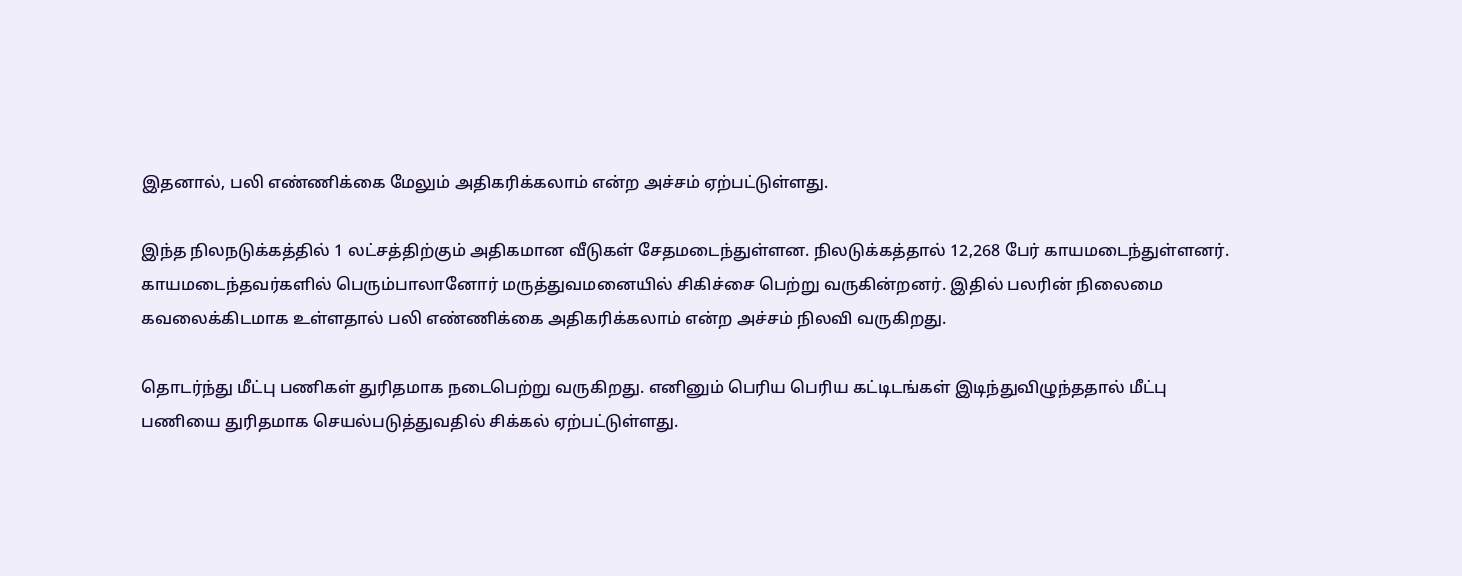இதனால், பலி எண்ணிக்கை மேலும் அதிகரிக்கலாம் என்ற அச்சம் ஏற்பட்டுள்ளது.

இந்த நிலநடுக்கத்தில் 1 லட்சத்திற்கும் அதிகமான வீடுகள் சேதமடைந்துள்ளன. நிலடுக்கத்தால் 12,268 பேர் காயமடைந்துள்ளனர். காயமடைந்தவர்களில் பெரும்பாலானோர் மருத்துவமனையில் சிகிச்சை பெற்று வருகின்றனர். இதில் பலரின் நிலைமை கவலைக்கிடமாக உள்ளதால் பலி எண்ணிக்கை அதிகரிக்கலாம் என்ற அச்சம் நிலவி வருகிறது.

தொடர்ந்து மீட்பு பணிகள் துரிதமாக நடைபெற்று வருகிறது. எனினும் பெரிய பெரிய கட்டிடங்கள் இடிந்துவிழுந்ததால் மீட்பு பணியை துரிதமாக செயல்படுத்துவதில் சிக்கல் ஏற்பட்டுள்ளது.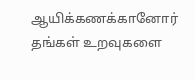ஆயிக்கணக்கானோர் தங்கள் உறவுகளை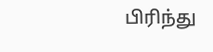பிரிந்து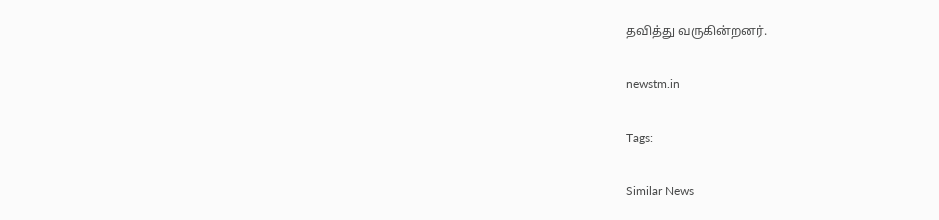தவித்து வருகின்றனர்.

newstm.in

Tags:

Similar News